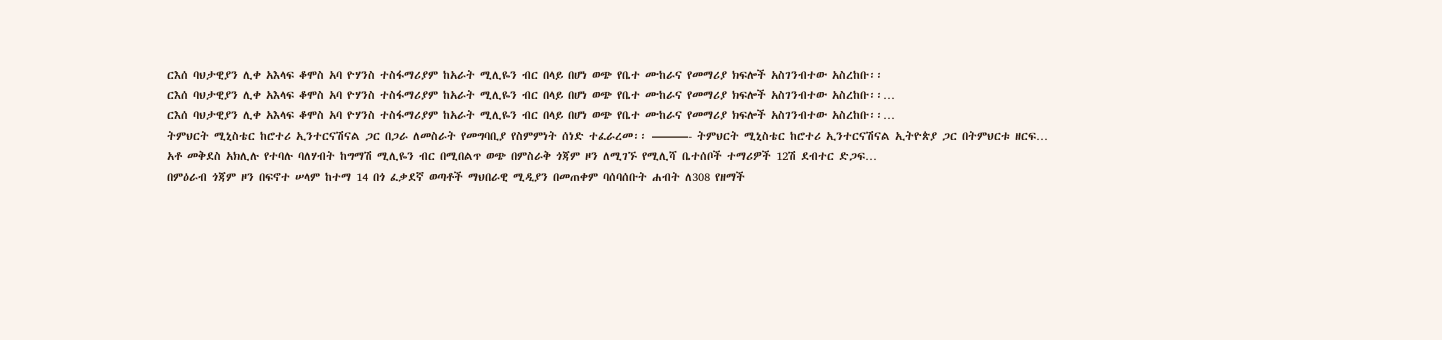ርእሰ ባህታዊያን ሊቀ አእላፍ ቆሞስ አባ ዮሃንስ ተስፋማሪያም ከአራት ሚሊዬን ብር በላይ በሆነ ወጭ የቤተ ሙከራና የመማሪያ ክፍሎች አስገንብተው አስረከቡ፡፡
ርእሰ ባህታዊያን ሊቀ አእላፍ ቆሞስ አባ ዮሃንስ ተስፋማሪያም ከአራት ሚሊዬን ብር በላይ በሆነ ወጭ የቤተ ሙከራና የመማሪያ ክፍሎች አስገንብተው አስረከቡ፡፡…
ርእሰ ባህታዊያን ሊቀ አእላፍ ቆሞስ አባ ዮሃንስ ተስፋማሪያም ከአራት ሚሊዬን ብር በላይ በሆነ ወጭ የቤተ ሙከራና የመማሪያ ክፍሎች አስገንብተው አስረከቡ፡፡…
ትምህርት ሚኒስቴር ከሮተሪ ኢንተርናሽናል ጋር በጋራ ለመስራት የመግባቢያ የስምምነት ሰነድ ተፈራረመ፡፡ ———- ትምህርት ሚኒስቴር ከሮተሪ ኢንተርናሽናል ኢትዮጵያ ጋር በትምህርቱ ዘርፍ…
አቶ መቅደስ አክሊሉ የተባሉ ባለሃብት ከግማሽ ሚሊዬን ብር በሚበልጥ ወጭ በምስራቅ ጎጃም ዞን ለሚገኙ የሚሊሻ ቤተሰቦች ተማሪዎች 12ሽ ደብተር ድጋፍ…
በምዕራብ ጎጃም ዞን በፍኖተ ሠላም ከተማ 14 በጎ ፈቃደኛ ወጣቶች ማህበራዊ ሚዲያን በመጠቀም ባሰባሰቡት ሐብት ለ308 የዘማች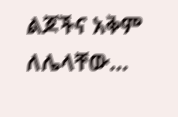ልጆችና አቅም ለሌላቸው…